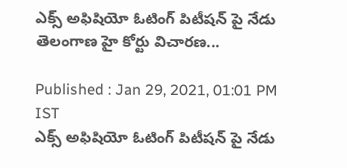ఎక్స్ అఫిషియో ఓటింగ్ పిటీషన్ పై నేడు తెలంగాణ హై కోర్టు విచారణ...

Published : Jan 29, 2021, 01:01 PM IST
ఎక్స్ అఫిషియో ఓటింగ్ పిటీషన్ పై నేడు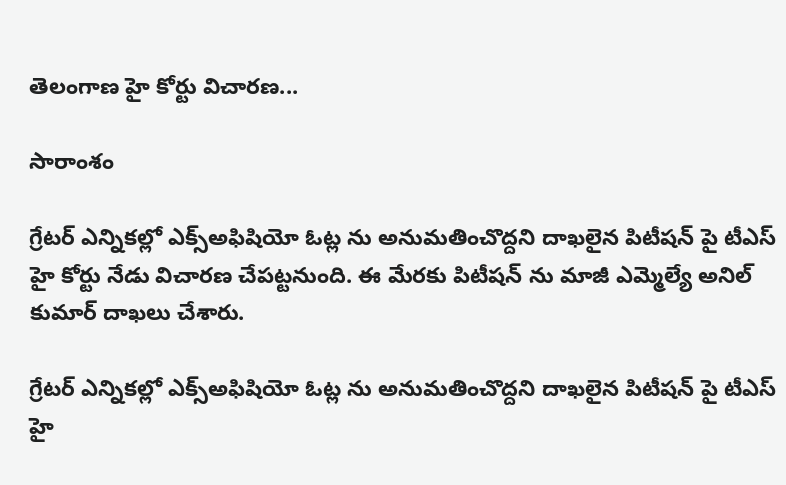తెలంగాణ హై కోర్టు విచారణ...

సారాంశం

గ్రేటర్ ఎన్నికల్లో ఎక్స్‌అఫిషియో ఓట్ల ను అనుమతించొద్దని దాఖలైన పిటీషన్ పై టీఎస్ హై కోర్టు నేడు విచారణ చేపట్టనుంది. ఈ మేరకు పిటీషన్ ను మాజీ ఎమ్మెల్యే అనిల్ కుమార్ దాఖలు చేశారు.

గ్రేటర్ ఎన్నికల్లో ఎక్స్‌అఫిషియో ఓట్ల ను అనుమతించొద్దని దాఖలైన పిటీషన్ పై టీఎస్ హై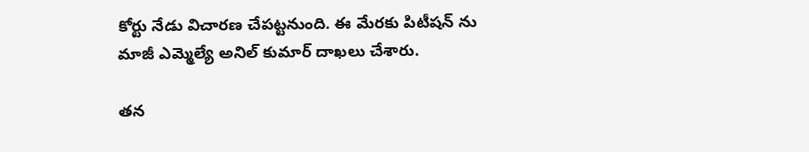కోర్టు నేడు విచారణ చేపట్టనుంది. ఈ మేరకు పిటీషన్ ను మాజీ ఎమ్మెల్యే అనిల్ కుమార్ దాఖలు చేశారు.

తన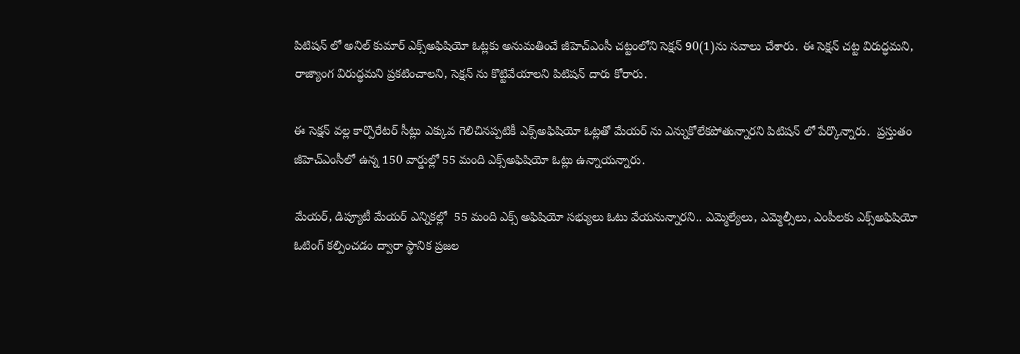పిటిషన్ లో అనిల్ కుమార్ ఎక్స్‌అఫిషియో ఓట్లకు అనుమతించే జీహెచ్‌ఎంసీ చట్టంలోని సెక్షన్‌ 90(1)ను సవాలు చేశారు. ఈ సెక్షన్ చట్ట విరుద్ధమని, రాజ్యాంగ విరుద్ధమని ప్రకటించాలని, సెక్షన్ ను కొట్టివేయాలని పిటిషన్ దారు కోరారు.

ఈ సెక్షన్ వల్ల కార్పొరేటర్ సీట్లు ఎక్కువ గెలిచినప్పటికీ ఎక్స్‌అఫిషియో ఓట్లతో మేయర్ ను ఎన్నుకోలేకపోతున్నారని పిటిషన్ లో పేర్కొన్నారు.  ప్రస్తుతం జీహెచ్‌ఎంసీలో ఉన్న 150 వార్డుల్లో 55 మంది ఎక్స్‌అఫిషియో ఓట్లు ఉన్నాయన్నారు.

మేయర్‌, డిప్యూటీ మేయర్‌ ఎన్నికల్లో  55 మంది ఎక్స్ అఫిషియో సభ్యులు ఓటు వేయనున్నారని.. ఎమ్మెల్యేలు, ఎమ్మెల్సీలు, ఎంపీలకు ఎక్స్‌అఫిషియో ఓటింగ్‌ కల్పించడం ద్వారా స్థానిక ప్రజల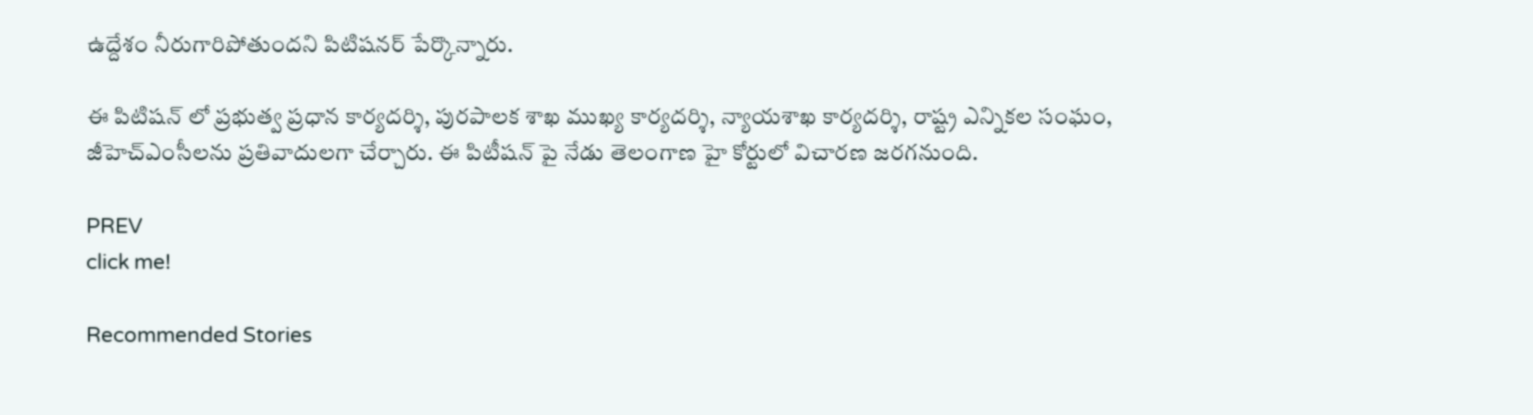ఉద్దేశం నీరుగారిపోతుందని పిటిషనర్ పేర్కొన్నారు.

ఈ పిటిషన్ లో ప్రభుత్వ ప్రధాన కార్యదర్శి, పురపాలక శాఖ ముఖ్య కార్యదర్శి, న్యాయశాఖ కార్యదర్శి, రాష్ట్ర ఎన్నికల సంఘం, జీహెచ్ఎంసీలను ప్రతివాదులగా చేర్చారు. ఈ పిటీషన్ పై నేడు తెలంగాణ హై కోర్టులో విచారణ జరగనుంది.

PREV
click me!

Recommended Stories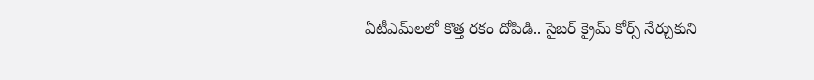ఏటీఎమ్‌లలో కొత్త ర‌కం దోపిడి.. సైబ‌ర్ క్రైమ్ కోర్స్ నేర్చుకుని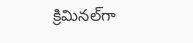క్రిమిన‌ల్‌గా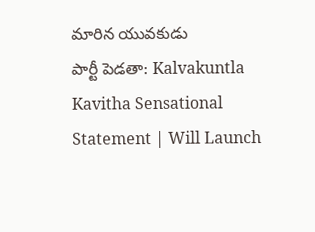మారిన యువ‌కుడు
పార్టీ పెడతా: Kalvakuntla Kavitha Sensational Statement | Will Launch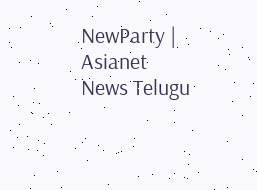NewParty | Asianet News Telugu